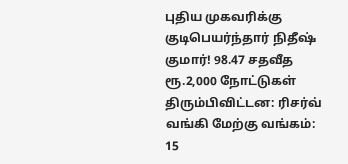புதிய முகவரிக்கு குடிபெயர்ந்தார் நிதீஷ் குமார்! 98.47 சதவீத ரூ.2,000 நோட்டுகள் திரும்பிவிட்டன: ரிசர்வ் வங்கி மேற்கு வங்கம்: 15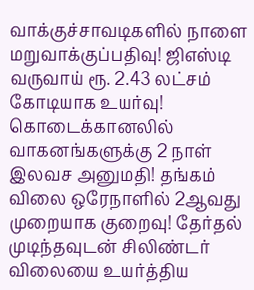வாக்குச்சாவடிகளில் நாளை மறுவாக்குப்பதிவு! ஜிஎஸ்டி வருவாய் ரூ. 2.43 லட்சம் கோடியாக உயர்வு! கொடைக்கானலில் வாகனங்களுக்கு 2 நாள் இலவச அனுமதி! தங்கம் விலை ஒரேநாளில் 2ஆவது முறையாக குறைவு! தேர்தல் முடிந்தவுடன் சிலிண்டர் விலையை உயர்த்திய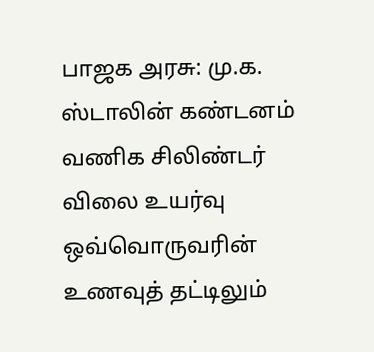பாஜக அரசு: மு.க. ஸ்டாலின் கண்டனம் வணிக சிலிண்டர் விலை உயர்வு ஒவ்வொருவரின் உணவுத் தட்டிலும்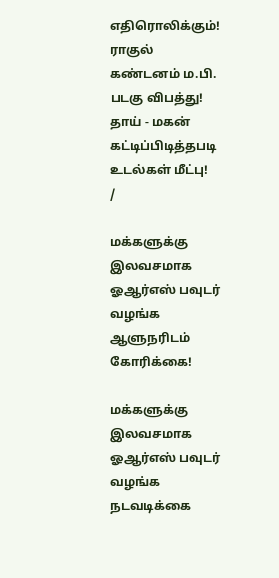எதிரொலிக்கும்! ராகுல் கண்டனம் ம.பி. படகு விபத்து! தாய் - மகன் கட்டிப்பிடித்தபடி உடல்கள் மீட்பு!
/

மக்களுக்கு இலவசமாக ஓஆர்எஸ் பவுடர் வழங்க ஆளுநரிடம் கோரிக்கை!

மக்களுக்கு இலவசமாக ஓஆர்எஸ் பவுடர் வழங்க நடவடிக்கை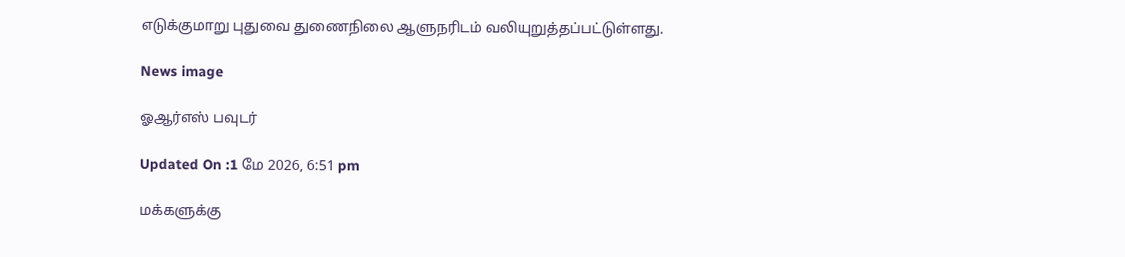எடுக்குமாறு புதுவை துணைநிலை ஆளுநரிடம் வலியுறுத்தப்பட்டுள்ளது.

News image

ஓஆர்எஸ் பவுடர்

Updated On :1 மே 2026, 6:51 pm

மக்களுக்கு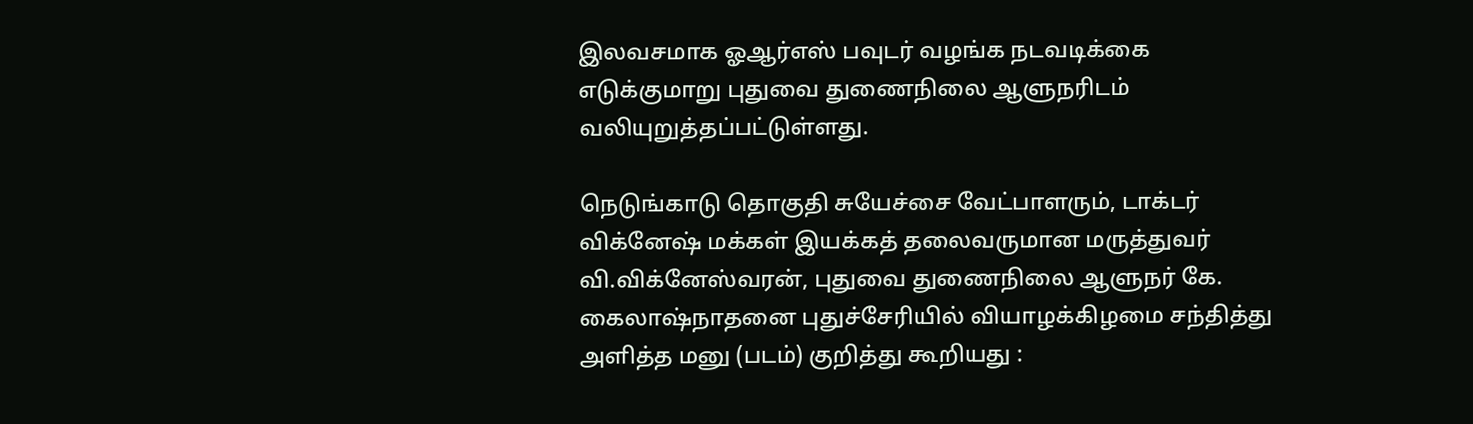இலவசமாக ஓஆர்எஸ் பவுடர் வழங்க நடவடிக்கை எடுக்குமாறு புதுவை துணைநிலை ஆளுநரிடம் வலியுறுத்தப்பட்டுள்ளது.

நெடுங்காடு தொகுதி சுயேச்சை வேட்பாளரும், டாக்டர் விக்னேஷ் மக்கள் இயக்கத் தலைவருமான மருத்துவர் வி.விக்னேஸ்வரன், புதுவை துணைநிலை ஆளுநர் கே. கைலாஷ்நாதனை புதுச்சேரியில் வியாழக்கிழமை சந்தித்து அளித்த மனு (படம்) குறித்து கூறியது :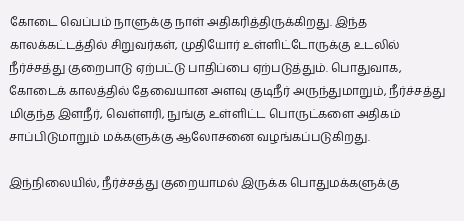கோடை வெப்பம் நாளுக்கு நாள் அதிகரித்திருக்கிறது. இந்த காலக்கட்டத்தில் சிறுவர்கள், முதியோர் உள்ளிட்டோருக்கு உடலில் நீர்ச்சத்து குறைபாடு ஏற்பட்டு பாதிப்பை ஏற்படுத்தும். பொதுவாக, கோடைக் காலத்தில் தேவையான அளவு குடிநீர் அருந்துமாறும், நீர்ச்சத்து மிகுந்த இளநீர், வெள்ளரி, நுங்கு உள்ளிட்ட பொருட்களை அதிகம் சாப்பிடுமாறும் மக்களுக்கு ஆலோசனை வழங்கப்படுகிறது.

இந்நிலையில், நீர்ச்சத்து குறையாமல் இருக்க பொதுமக்களுக்கு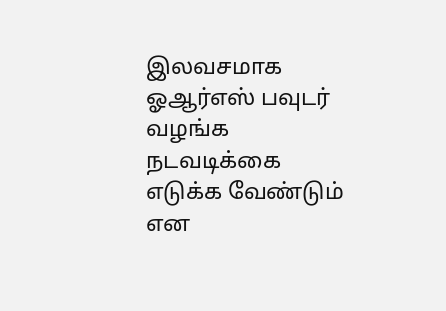இலவசமாக ஓஆர்எஸ் பவுடர் வழங்க நடவடிக்கை எடுக்க வேண்டும் என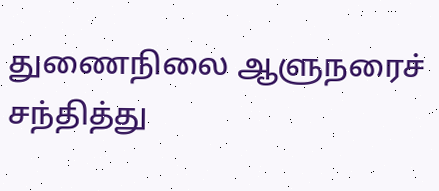துணைநிலை ஆளுநரைச் சந்தித்து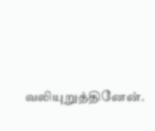வலியுறுத்தினேன்.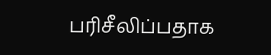பரிசீலிப்பதாக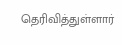தெரிவித்துள்ளார்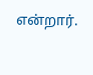என்றார்.